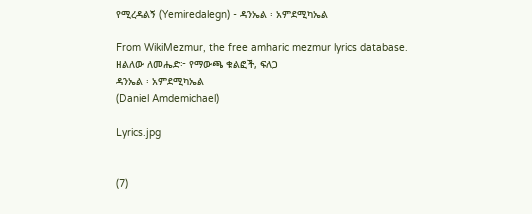የሚረዳልኝ (Yemiredalegn) - ዳንኤል ፡ አምደሚካኤል

From WikiMezmur, the free amharic mezmur lyrics database.
ዘልለው ለመሔድ፦ የማውጫ ቁልፎች, ፍለጋ
ዳንኤል ፡ አምደሚካኤል
(Daniel Amdemichael)

Lyrics.jpg


(7)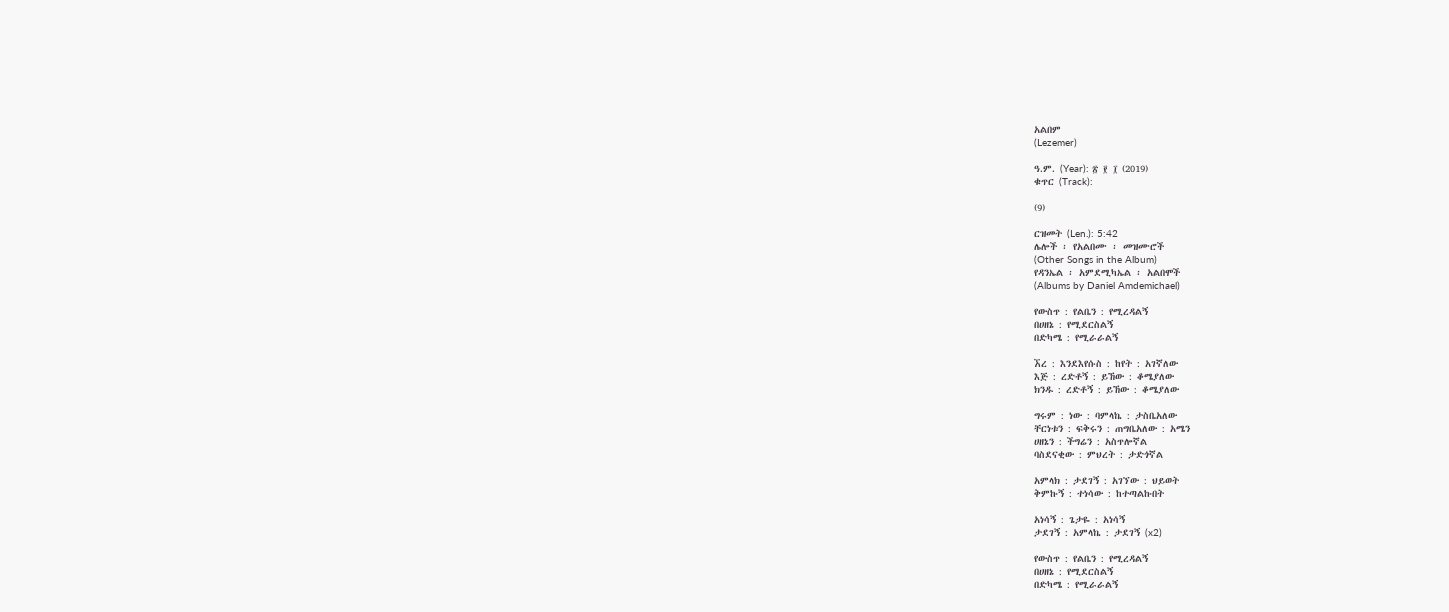አልበም
(Lezemer)

ዓ.ም. (Year): ፳ ፻ ፲ (2019)
ቁጥር (Track):

(9)

ርዝመት (Len.): 5:42
ሌሎች ፡ የአልበሙ ፡ መዝሙሮች
(Other Songs in the Album)
የዳንኤል ፡ አምደሚካኤል ፡ አልበሞች
(Albums by Daniel Amdemichael)

የውስጥ : የልቤን : የሚረዳልኝ
በሀዘኔ : የሚደርስልኝ
በድካሜ : የሚራራልኝ

ኧረ : እንደእየሱስ : ከየት : አገኛለው
እጅ : ረድቶኝ : ይኸው : ቆሜያለው
ክንዱ : ረድቶኝ : ይኸው : ቆሜያለው

ግሩም : ነው : ባምላኬ : ታስቤአለው
ቸርነቱን : ፍቅሩን : ጠግቤአለው : አሜን
ሀዘኔን : ችግሬን : አስጥሎኛል
ባስደናቂው : ምህረት : ታድጎኛል

አምላክ : ታደገኝ : አገኘው : ህይወት
ቅምኩኝ : ተነሳው : ከተጣልኩበት

አነሳኝ : ጌታዬ : አነሳኝ
ታደገኝ : አምላኬ : ታደገኝ (x2)

የውስጥ : የልቤን : የሚረዳልኝ
በሀዘኔ : የሚደርስልኝ
በድካሜ : የሚራራልኝ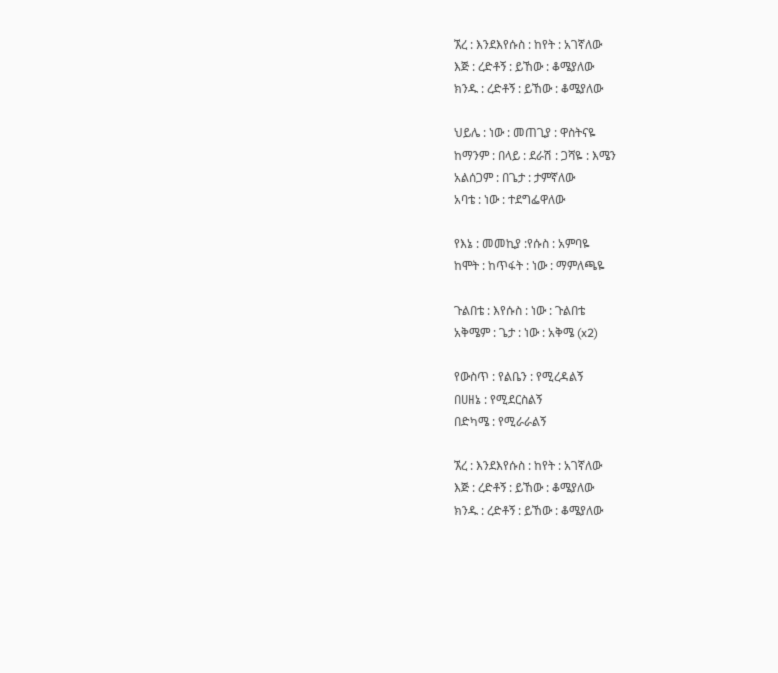ኧረ : እንደእየሱስ : ከየት : አገኛለው
እጅ : ረድቶኝ : ይኸው : ቆሜያለው
ክንዱ : ረድቶኝ : ይኸው : ቆሜያለው

ህይሌ : ነው : መጠጊያ : ዋስትናዬ
ከማንም : በላይ : ደራሽ : ጋሻዬ : እሜን
አልሰጋም : በጌታ : ታምኛለው
አባቴ : ነው : ተደግፌዋለው

የእኔ : መመኪያ :የሱስ : አምባዬ
ከሞት : ከጥፋት : ነው : ማምለጫዬ

ጉልበቴ : እየሱስ : ነው : ጉልበቴ
አቅሜም : ጌታ : ነው : አቅሜ (x2)

የውስጥ : የልቤን : የሚረዳልኝ
በሀዘኔ : የሚደርስልኝ
በድካሜ : የሚራራልኝ

ኧረ : እንደእየሱስ : ከየት : አገኛለው
እጅ : ረድቶኝ : ይኸው : ቆሜያለው
ክንዱ : ረድቶኝ : ይኸው : ቆሜያለው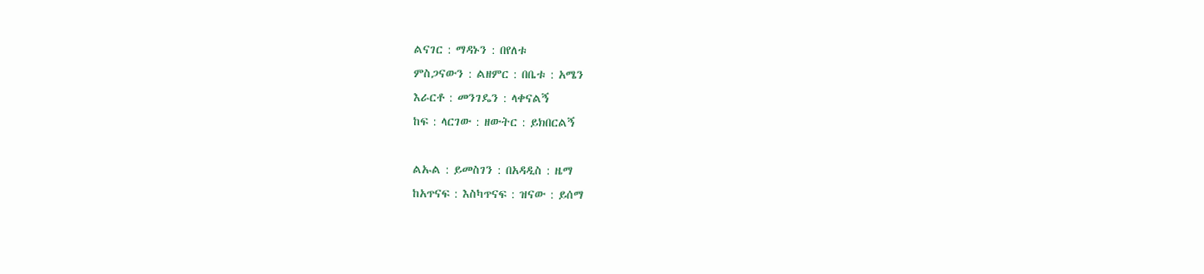ልናገር : ማዳኑን : በየለቱ
ምስጋናውን : ልዘምር : በቤቱ : አሜን
እራርቶ : መንገዴን : ላቀናልኝ
ከፍ : ላርገው : ዘውትር : ይክበርልኝ

ልኡል : ይመስገን : በአዳዲስ : ዜማ
ከአጥናፍ : እስካጥናፍ : ዝናው : ይሰማ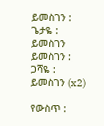ይመስገን : ጌታዬ : ይመስገን
ይመስገን : ጋሻዬ : ይመስገን (x2)

የውስጥ :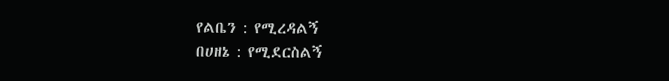የልቤን : የሚረዳልኝ
በሀዘኔ : የሚደርስልኝ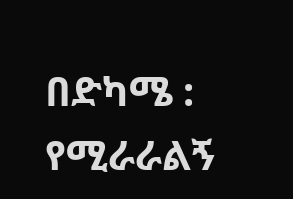በድካሜ : የሚራራልኝ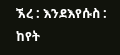ኧረ : እንደእየሱስ : ከየት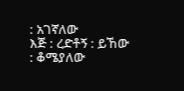: አገኛለው
እጅ : ረድቶኝ : ይኸው : ቆሜያለው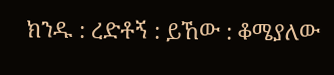ክንዱ : ረድቶኝ : ይኸው : ቆሜያለው